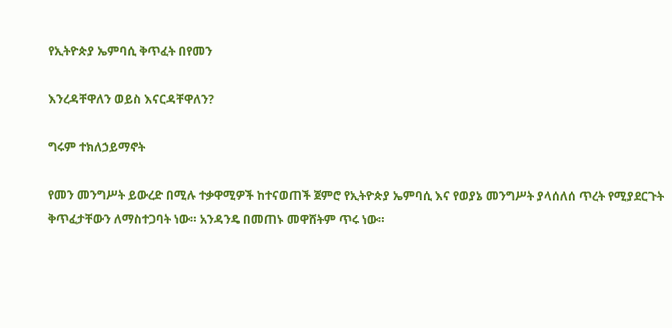የኢትዮጵያ ኤምባሲ ቅጥፈት በየመን

እንረዳቸዋለን ወይስ እናርዳቸዋለን?

ግሩም ተክለኃይማኖት

የመን መንግሥት ይውረድ በሚሉ ተቃዋሚዎች ከተናወጠች ጀምሮ የኢትዮጵያ ኤምባሲ እና የወያኔ መንግሥት ያላሰለሰ ጥረት የሚያደርጉት ቅጥፈታቸውን ለማስተጋባት ነው። አንዳንዴ በመጠኑ መዋሸትም ጥሩ ነው።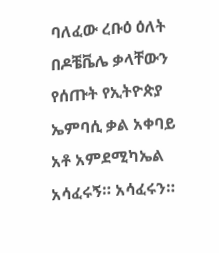ባለፈው ረቡዕ ዕለት በዶቼቬሌ ቃላቸውን የሰጡት የኢትዮጵያ ኤምባሲ ቃል አቀባይ አቶ አምደሚካኤል አሳፈሩኝ። አሳፈሩን።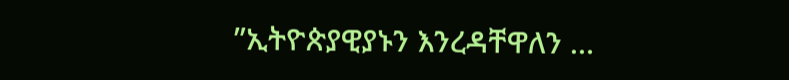”ኢትዮጵያዊያኑን እንረዳቸዋለን …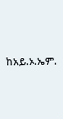ከአይ.ኦ.ኤም.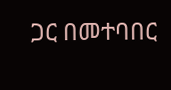ጋር በመተባበር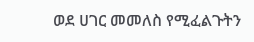ወደ ሀገር መመለስ የሚፈልጉትን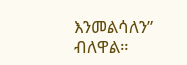እንመልሳለን” ብለዋል።